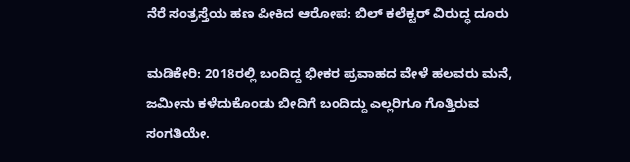ನೆರೆ ಸಂತ್ರಸ್ತೆಯ ಹಣ ಪೀಕಿದ ಆರೋಪ: ಬಿಲ್ ಕಲೆಕ್ಟರ್ ವಿರುದ್ಧ ದೂರು

ಮಡಿಕೇರಿ: 2018ರಲ್ಲಿ ಬಂದಿದ್ದ ಭೀಕರ ಪ್ರವಾಹದ ವೇಳೆ ಹಲವರು ಮನೆ, ಜಮೀನು ಕಳೆದುಕೊಂಡು ಬೀದಿಗೆ ಬಂದಿದ್ದು ಎಲ್ಲರಿಗೂ ಗೊತ್ತಿರುವ ಸಂಗತಿಯೇ.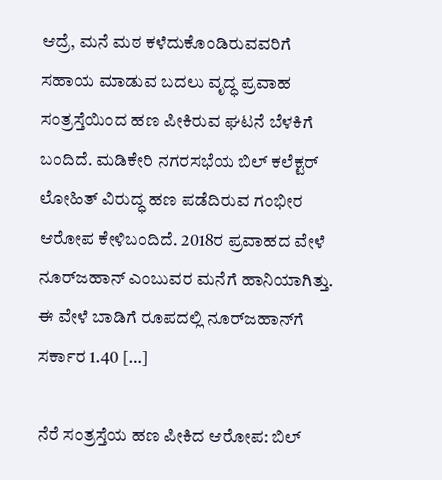ಆದ್ರೆ, ಮನೆ ಮಠ ಕಳೆದುಕೊಂಡಿರುವವರಿಗೆ ಸಹಾಯ ಮಾಡುವ ಬದಲು ವೃದ್ಧ ಪ್ರವಾಹ ಸಂತ್ರಸ್ತೆಯಿಂದ ಹಣ ಪೀಕಿರುವ ಘಟನೆ ಬೆಳಕಿಗೆ ಬಂದಿದೆ. ಮಡಿಕೇರಿ ನಗರಸಭೆಯ ಬಿಲ್‌ ಕಲೆಕ್ಟರ್‌ ಲೋಹಿತ್‌ ವಿರುದ್ಧ ಹಣ ಪಡೆದಿರುವ ಗಂಭೀರ ಆರೋಪ ಕೇಳಿಬಂದಿದೆ. 2018ರ ಪ್ರವಾಹದ ವೇಳೆ ನೂರ್‌ಜಹಾನ್‌ ಎಂಬುವರ ಮನೆಗೆ ಹಾನಿಯಾಗಿತ್ತು. ಈ ವೇಳೆ ಬಾಡಿಗೆ ರೂಪದಲ್ಲಿ ನೂರ್‌ಜಹಾನ್‌ಗೆ ಸರ್ಕಾರ 1.40 […]

ನೆರೆ ಸಂತ್ರಸ್ತೆಯ ಹಣ ಪೀಕಿದ ಆರೋಪ: ಬಿಲ್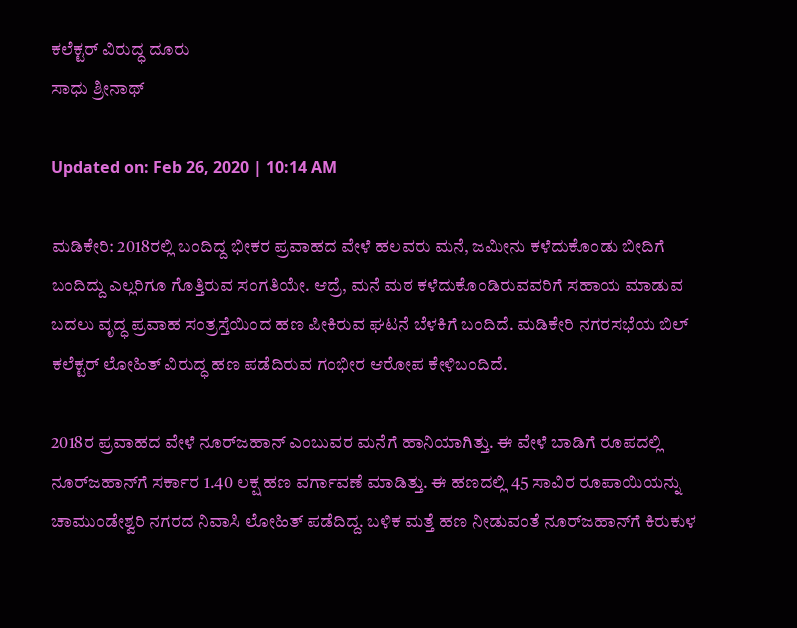ಕಲೆಕ್ಟರ್ ವಿರುದ್ಧ ದೂರು
ಸಾಧು ಶ್ರೀನಾಥ್

Updated on: Feb 26, 2020 | 10:14 AM

ಮಡಿಕೇರಿ: 2018ರಲ್ಲಿ ಬಂದಿದ್ದ ಭೀಕರ ಪ್ರವಾಹದ ವೇಳೆ ಹಲವರು ಮನೆ, ಜಮೀನು ಕಳೆದುಕೊಂಡು ಬೀದಿಗೆ ಬಂದಿದ್ದು ಎಲ್ಲರಿಗೂ ಗೊತ್ತಿರುವ ಸಂಗತಿಯೇ. ಆದ್ರೆ, ಮನೆ ಮಠ ಕಳೆದುಕೊಂಡಿರುವವರಿಗೆ ಸಹಾಯ ಮಾಡುವ ಬದಲು ವೃದ್ಧ ಪ್ರವಾಹ ಸಂತ್ರಸ್ತೆಯಿಂದ ಹಣ ಪೀಕಿರುವ ಘಟನೆ ಬೆಳಕಿಗೆ ಬಂದಿದೆ. ಮಡಿಕೇರಿ ನಗರಸಭೆಯ ಬಿಲ್‌ ಕಲೆಕ್ಟರ್‌ ಲೋಹಿತ್‌ ವಿರುದ್ಧ ಹಣ ಪಡೆದಿರುವ ಗಂಭೀರ ಆರೋಪ ಕೇಳಿಬಂದಿದೆ.

2018ರ ಪ್ರವಾಹದ ವೇಳೆ ನೂರ್‌ಜಹಾನ್‌ ಎಂಬುವರ ಮನೆಗೆ ಹಾನಿಯಾಗಿತ್ತು. ಈ ವೇಳೆ ಬಾಡಿಗೆ ರೂಪದಲ್ಲಿ ನೂರ್‌ಜಹಾನ್‌ಗೆ ಸರ್ಕಾರ 1.40 ಲಕ್ಷ ಹಣ ವರ್ಗಾವಣೆ ಮಾಡಿತ್ತು. ಈ ಹಣದಲ್ಲಿ 45 ಸಾವಿರ ರೂಪಾಯಿಯನ್ನು ಚಾಮುಂಡೇಶ್ವರಿ ನಗರದ ನಿವಾಸಿ ಲೋಹಿತ್ ಪಡೆದಿದ್ದ. ಬಳಿಕ ಮತ್ತೆ ಹಣ ನೀಡುವಂತೆ ನೂರ್‌ಜಹಾನ್‌ಗೆ ಕಿರುಕುಳ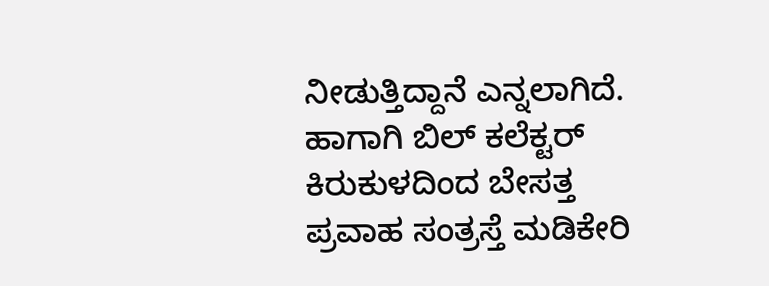ನೀಡುತ್ತಿದ್ದಾನೆ ಎನ್ನಲಾಗಿದೆ. ಹಾಗಾಗಿ ಬಿಲ್‌ ಕಲೆಕ್ಟರ್‌ ಕಿರುಕುಳದಿಂದ ಬೇಸತ್ತ ಪ್ರವಾಹ ಸಂತ್ರಸ್ತೆ ಮಡಿಕೇರಿ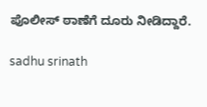ಪೊಲೀಸ್ ಠಾಣೆಗೆ ದೂರು ನೀಡಿದ್ದಾರೆ.

sadhu srinath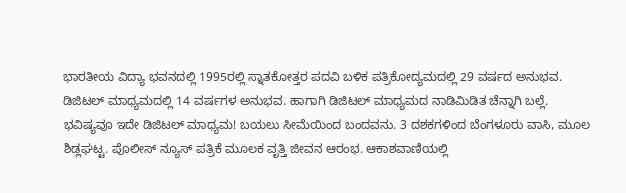ಭಾರತೀಯ ವಿದ್ಯಾ ಭವನದಲ್ಲಿ 1995ರಲ್ಲಿ ಸ್ನಾತಕೋತ್ತರ ಪದವಿ ಬಳಿಕ ಪತ್ರಿಕೋದ್ಯಮದಲ್ಲಿ 29 ವರ್ಷದ ಅನುಭವ. ಡಿಜಿಟಲ್ ಮಾಧ್ಯಮದಲ್ಲಿ 14 ವರ್ಷಗಳ ಅನುಭವ. ಹಾಗಾಗಿ ಡಿಜಿಟಲ್ ಮಾಧ್ಯಮದ ನಾಡಿಮಿಡಿತ ಚೆನ್ನಾಗಿ ಬಲ್ಲೆ. ಭವಿಷ್ಯವೂ ಇದೇ ಡಿಜಿಟಲ್ ಮಾಧ್ಯಮ! ಬಯಲು ಸೀಮೆಯಿಂದ ಬಂದವನು. 3 ದಶಕಗಳಿಂದ ಬೆಂಗಳೂರು ವಾಸಿ, ಮೂಲ ಶಿಡ್ಲಘಟ್ಟ. ಪೊಲೀಸ್ ನ್ಯೂಸ್ ಪತ್ರಿಕೆ ಮೂಲಕ ವೃತ್ತಿ ಜೀವನ ಆರಂಭ. ಆಕಾಶವಾಣಿಯಲ್ಲಿ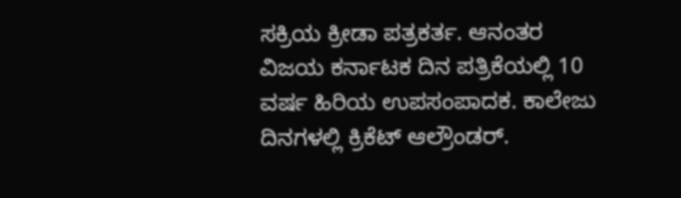ಸಕ್ರಿಯ ಕ್ರೀಡಾ ಪತ್ರಕರ್ತ. ಆನಂತರ ವಿಜಯ ಕರ್ನಾಟಕ ದಿನ ಪತ್ರಿಕೆಯಲ್ಲಿ 10 ವರ್ಷ ಹಿರಿಯ ಉಪಸಂಪಾದಕ. ಕಾಲೇಜು ದಿನಗಳಲ್ಲಿ ಕ್ರಿಕೆಟ್ ಆಲ್ರೌಂಡರ್.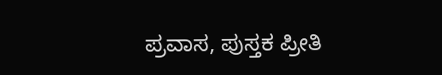ಪ್ರವಾಸ, ಪುಸ್ತಕ ಪ್ರೀತಿ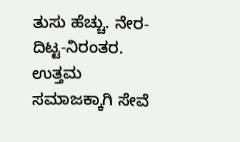ತುಸು ಹೆಚ್ಚು. ನೇರ-ದಿಟ್ಟ-ನಿರಂತರ. ಉತ್ತಮ ಸಮಾಜಕ್ಕಾಗಿ ಸೇವೆ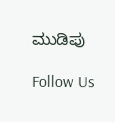ಮುಡಿಪು

Follow Us